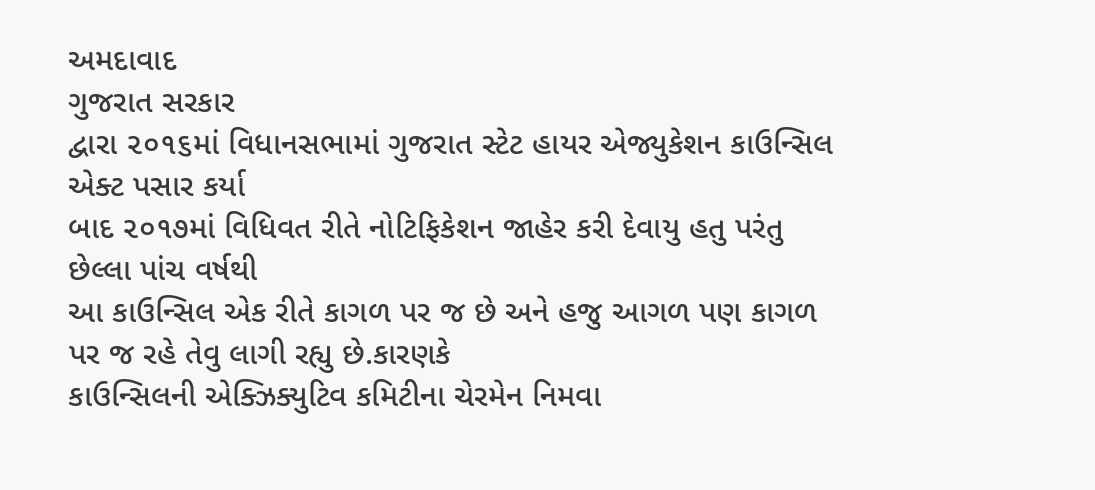અમદાવાદ
ગુજરાત સરકાર
દ્વારા ૨૦૧૬માં વિધાનસભામાં ગુજરાત સ્ટેટ હાયર એજ્યુકેશન કાઉન્સિલ એક્ટ પસાર કર્યા
બાદ ૨૦૧૭માં વિધિવત રીતે નોટિફિકેશન જાહેર કરી દેવાયુ હતુ પરંતુ છેલ્લા પાંચ વર્ષથી
આ કાઉન્સિલ એક રીતે કાગળ પર જ છે અને હજુ આગળ પણ કાગળ પર જ રહે તેવુ લાગી રહ્યુ છે.કારણકે
કાઉન્સિલની એક્ઝિક્યુટિવ કમિટીના ચેરમેન નિમવા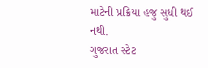માટેની પ્રક્રિયા હજુ સુધી થઈ નથી.
ગુજરાત સ્ટેટ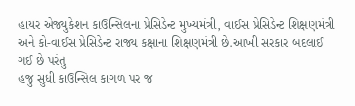હાયર એજ્યુકેશન કાઉન્સિલના પ્રેસિડેન્ટ મુખ્યમંત્રી, વાઈસ પ્રેસિડેન્ટ શિક્ષણમંત્રી
અને કો-વાઈસ પ્રેસિડેન્ટ રાજ્ય કક્ષાના શિક્ષણમંત્રી છે.આખી સરકાર બદલાઈ ગઈ છે પરંતુ
હજુ સુધી કાઉન્સિલ કાગળ પર જ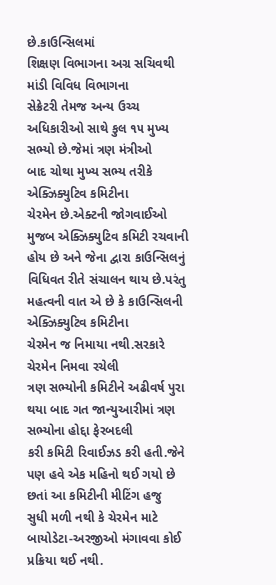છે.કાઉન્સિલમાં
શિક્ષણ વિભાગના અગ્ર સચિવથી માંડી વિવિધ વિભાગના
સેક્રેટરી તેમજ અન્ય ઉચ્ચ અધિકારીઓ સાથે કુલ ૧૫ મુખ્ય સભ્યો છે.જેમાં ત્રણ મંત્રીઓ
બાદ ચોથા મુખ્ય સભ્ય તરીકે એક્ઝિક્યુટિવ કમિટીના
ચેરમેન છે.એક્ટની જોગવાઈઓ મુજબ એક્ઝિક્યુટિવ કમિટી રચવાની હોય છે અને જેના દ્વારા કાઉન્સિલનું
વિધિવત રીતે સંચાલન થાય છે.પરંતુ મહત્વની વાત એ છે કે કાઉન્સિલની એક્ઝિક્યુટિવ કમિટીના
ચેરમેન જ નિમાયા નથી.સરકારે ચેરમેન નિમવા રચેલી
ત્રણ સભ્યોની કમિટીને અઢીવર્ષ પુરા થયા બાદ ગત જાન્યુઆરીમાં ત્રણ સભ્યોના હોદ્દા ફેરબદલી
કરી કમિટી રિવાઈઝડ કરી હતી.જેને પણ હવે એક મહિનો થઈ ગયો છે છતાં આ કમિટીની મીટિંગ હજુ
સુધી મળી નથી કે ચેરમેન માટે બાયોડેટા-અરજીઓ મંગાવવા કોઈ પ્રક્રિયા થઈ નથી.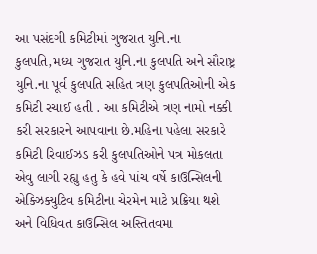આ પસંદગી કમિટીમાં ગુજરાત યુનિ.ના કુલપતિ,મધ્ય ગુજરાત યુનિ.ના કુલપતિ અને સૌરાષ્ટ્ર યુનિ.ના પૂર્વ કુલપતિ સહિત ત્રણ કુલપતિઓની એક કમિટી રચાઈ હતી . આ કમિટીએ ત્રણ નામો નક્કી કરી સરકારને આપવાના છે.મહિના પહેલા સરકારે કમિટી રિવાઈઝડ કરી કુલપતિઓને પત્ર મોકલતા એવુ લાગી રહ્યુ હતુ કે હવે પાંચ વર્ષે કાઉન્સિલની એક્ઝિક્યુટિવ કમિટીના ચેરમેન માટે પ્રક્રિયા થશે અને વિધિવત કાઉન્સિલ અસ્તિતવમા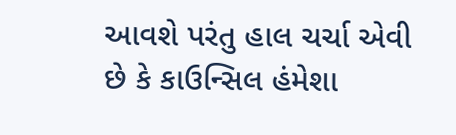આવશે પરંતુ હાલ ચર્ચા એવી છે કે કાઉન્સિલ હંમેશા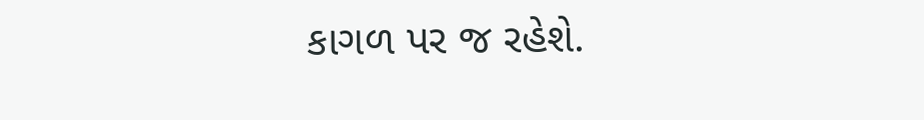કાગળ પર જ રહેશે.